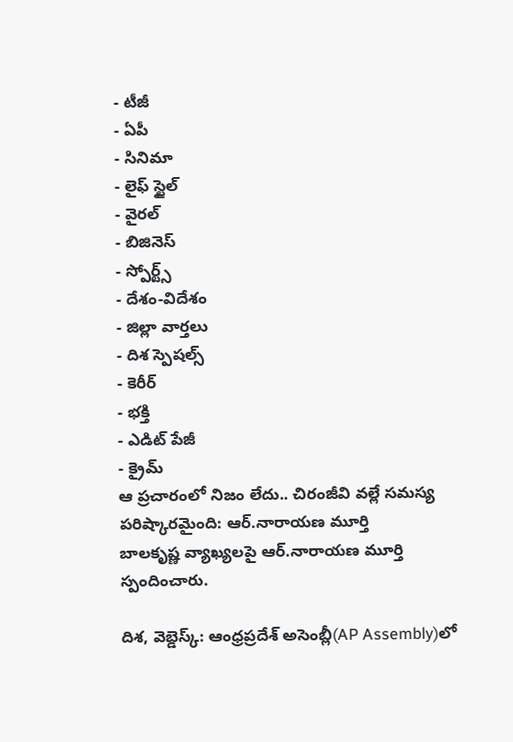- టీజీ
- ఏపీ
- సినిమా
- లైఫ్ స్టైల్
- వైరల్
- బిజినెస్
- స్పోర్ట్స్
- దేశం-విదేశం
- జిల్లా వార్తలు
- దిశ స్పెషల్స్
- కెరీర్
- భక్తి
- ఎడిట్ పేజీ
- క్రైమ్
ఆ ప్రచారంలో నిజం లేదు.. చిరంజీవి వల్లే సమస్య పరిష్కారమైంది: ఆర్.నారాయణ మూర్తి
బాలకృష్ణ వ్యాఖ్యలపై ఆర్.నారాయణ మూర్తి స్పందించారు.

దిశ, వెబ్డెస్క్: ఆంధ్రప్రదేశ్ అసెంబ్లీ(AP Assembly)లో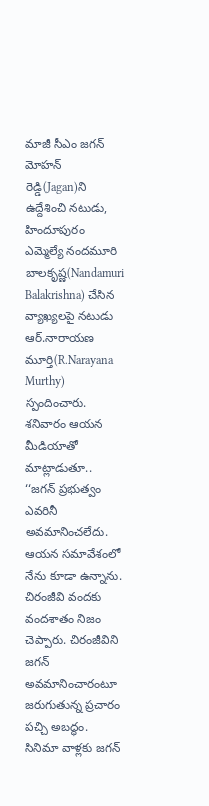మాజీ సీఎం జగన్ మోహన్ రెడ్డి(Jagan)ని ఉద్దేశించి నటుడు, హిందూపురం ఎమ్మెల్యే నందమూరి బాలకృష్ణ(Nandamuri Balakrishna) చేసిన వ్యాఖ్యలపై నటుడు ఆర్.నారాయణ మూర్తి(R.Narayana Murthy) స్పందించారు. శనివారం ఆయన మీడియాతో మాట్లాడుతూ.. ‘‘జగన్ ప్రభుత్వం ఎవరినీ అవమానించలేదు. ఆయన సమావేశంలో నేను కూడా ఉన్నాను. చిరంజీవి వందకు వందశాతం నిజం చెప్పారు. చిరంజీవిని జగన్ అవమానించారంటూ జరుగుతున్న ప్రచారం పచ్చి అబద్ధం. సినిమా వాళ్లకు జగన్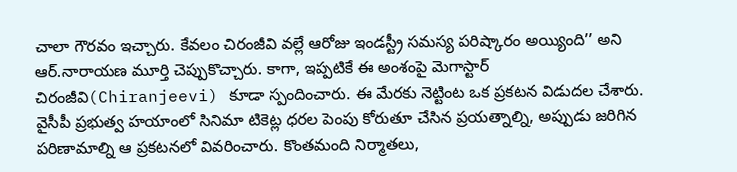చాలా గౌరవం ఇచ్చారు. కేవలం చిరంజీవి వల్లే ఆరోజు ఇండస్ట్రీ సమస్య పరిష్కారం అయ్యింది’’ అని ఆర్.నారాయణ మూర్తి చెప్పుకొచ్చారు. కాగా, ఇప్పటికే ఈ అంశంపై మెగాస్టార్ చిరంజీవి(Chiranjeevi) కూడా స్పందించారు. ఈ మేరకు నెట్టింట ఒక ప్రకటన విడుదల చేశారు. వైసీపీ ప్రభుత్వ హయాంలో సినిమా టికెట్ల ధరల పెంపు కోరుతూ చేసిన ప్రయత్నాల్ని, అప్పుడు జరిగిన పరిణామాల్ని ఆ ప్రకటనలో వివరించారు. కొంతమంది నిర్మాతలు,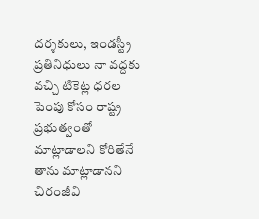దర్శకులు, ఇండస్ట్రీ ప్రతినిధులు నా వద్దకు వచ్చి టికెట్ల ధరల పెంపు కోసం రాష్ట్ర ప్రభుత్వంతో మాట్లాడాలని కోరితేనే తాను మాట్లాడానని చిరంజీవి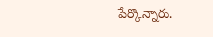పేర్కొన్నారు.